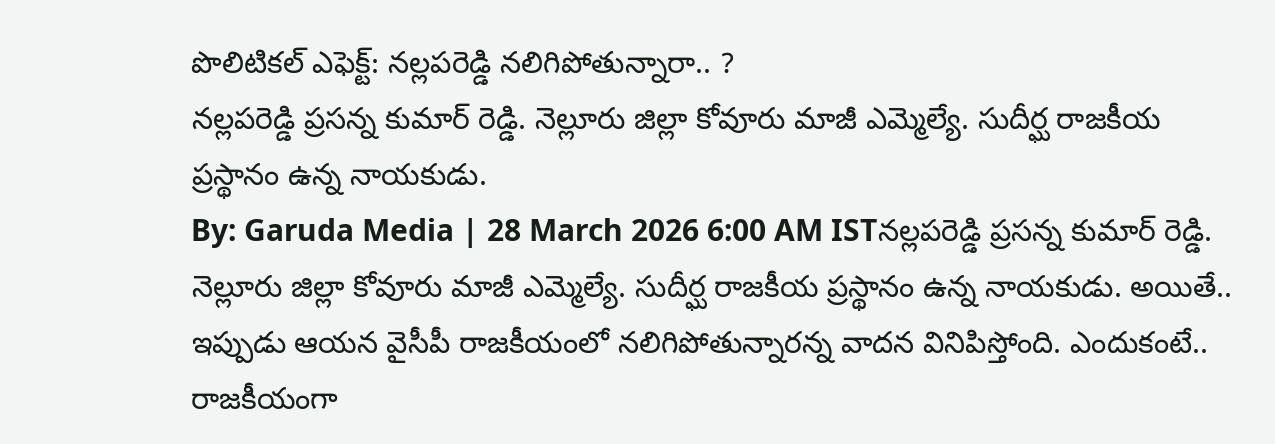పొలిటికల్ ఎఫెక్ట్: నల్లపరెడ్డి నలిగిపోతున్నారా.. ?
నల్లపరెడ్డి ప్రసన్న కుమార్ రెడ్డి. నెల్లూరు జిల్లా కోవూరు మాజీ ఎమ్మెల్యే. సుదీర్ఘ రాజకీయ ప్రస్థానం ఉన్న నాయకుడు.
By: Garuda Media | 28 March 2026 6:00 AM ISTనల్లపరెడ్డి ప్రసన్న కుమార్ రెడ్డి. నెల్లూరు జిల్లా కోవూరు మాజీ ఎమ్మెల్యే. సుదీర్ఘ రాజకీయ ప్రస్థానం ఉన్న నాయకుడు. అయితే.. ఇప్పుడు ఆయన వైసీపీ రాజకీయంలో నలిగిపోతున్నారన్న వాదన వినిపిస్తోంది. ఎందుకంటే.. రాజకీయంగా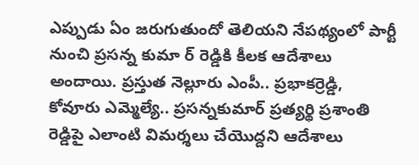ఎప్పుడు ఏం జరుగుతుందో తెలియని నేపథ్యంలో పార్టీ నుంచి ప్రసన్న కుమా ర్ రెడ్డికి కీలక ఆదేశాలు అందాయి. ప్రస్తుత నెల్లూరు ఎంపీ.. ప్రభాకర్రెడ్డి, కోవూరు ఎమ్మెల్యే.. ప్రసన్నకుమార్ ప్రత్యర్థి ప్రశాంతి రెడ్డిపై ఎలాంటి విమర్శలు చేయొద్దని ఆదేశాలు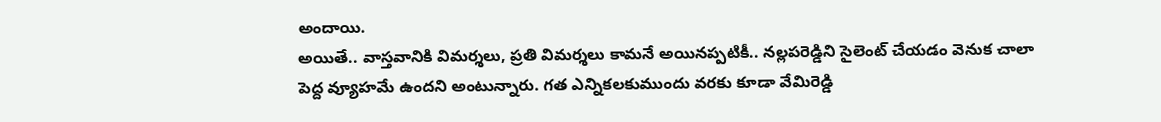అందాయి.
అయితే.. వాస్తవానికి విమర్శలు, ప్రతి విమర్శలు కామనే అయినప్పటికీ.. నల్లపరెడ్డిని సైలెంట్ చేయడం వెనుక చాలా పెద్ద వ్యూహమే ఉందని అంటున్నారు. గత ఎన్నికలకుముందు వరకు కూడా వేమిరెడ్డి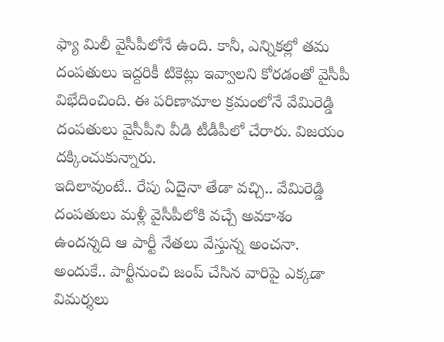ఫ్యా మిలీ వైసీపీలోనే ఉంది. కానీ, ఎన్నికల్లో తమ దంపతులు ఇద్దరికీ టికెట్లు ఇవ్వాలని కోరడంతో వైసీపీ విభేదించింది. ఈ పరిణామాల క్రమంలోనే వేమిరెడ్డి దంపతులు వైసీపీని వీడి టీడీపీలో చేరారు. విజయం దక్కించుకున్నారు.
ఇదిలావుంటే.. రేపు ఏదైనా తేడా వచ్చి.. వేమిరెడ్డి దంపతులు మళ్లీ వైసీపీలోకి వచ్చే అవకాశం ఉందన్నది ఆ పార్టీ నేతలు వేస్తున్న అంచనా. అందుకే.. పార్టీనుంచి జంప్ చేసిన వారిపై ఎక్కడా విమర్శలు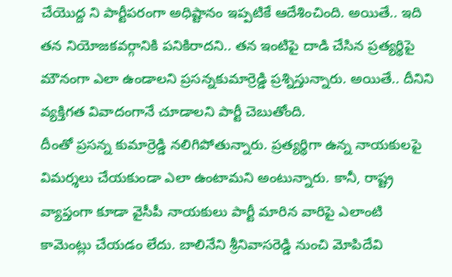చేయొద్ద ని పార్టీపరంగా అధిష్టానం ఇప్పటికే ఆదేశించింది. అయితే.. ఇది తన నియోజకవర్గానికి పనికిరాదని.. తన ఇంటిపై దాడి చేసిన ప్రత్యర్థిపై మౌనంగా ఎలా ఉండాలని ప్రసన్నకుమార్రెడ్డి ప్రశ్నిస్తున్నారు. అయితే.. దీనిని వ్యక్తిగత వివాదంగానే చూడాలని పార్టీ చెబుతోంది.
దీంతో ప్రసన్న కుమార్రెడ్డి నలిగిపోతున్నారు. ప్రత్యర్థిగా ఉన్న నాయకులపై విమర్శలు చేయకుండా ఎలా ఉంటామని అంటున్నారు. కానీ, రాష్ట్ర వ్యాప్తంగా కూడా వైసీపీ నాయకులు పార్టీ మారిన వారిపై ఎలాంటి కామెంట్లు చేయడం లేదు. బాలినేని శ్రీనివాసరెడ్డి నుంచి మోపిదేవి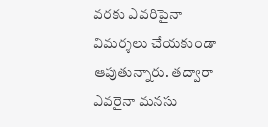వరకు ఎవరిపైనా విమర్శలు చేయకుండా ఆపుతున్నారు. తద్వారా ఎవరైనా మనసు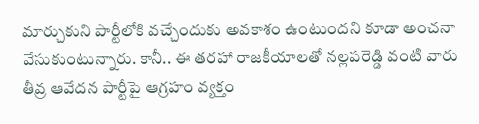మార్చుకుని పార్టీలోకి వచ్చేందుకు అవకాశం ఉంటుందని కూడా అంచనా వేసుకుంటున్నారు. కానీ.. ఈ తరహా రాజకీయాలతో నల్లపరెడ్డి వంటి వారు తీవ్ర ఆవేదన పార్టీపై ఆగ్రహం వ్యక్తం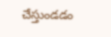చేస్తుండడం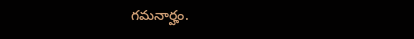గమనార్హం.